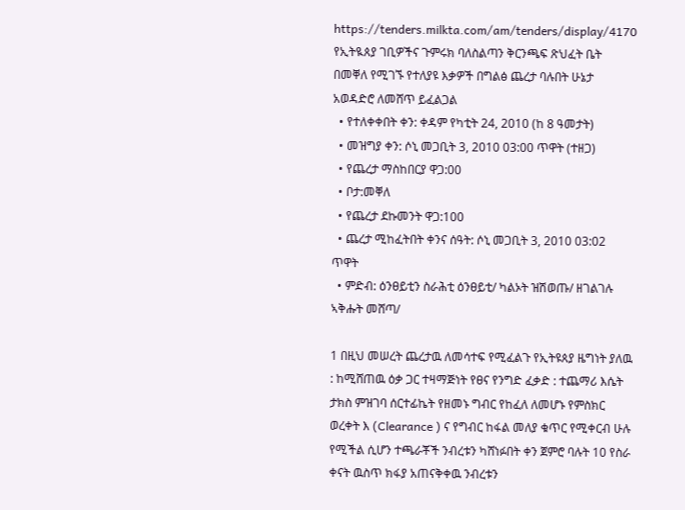https://tenders.milkta.com/am/tenders/display/4170
የኢትዪጰያ ገቢዎችና ጉምሩክ ባለስልጣን ቅርንጫፍ ጽህፈት ቤት በመቐለ የሚገኙ የተለያዩ እቃዎች በግልፅ ጨረታ ባሉበት ሁኔታ አወዳድሮ ለመሸጥ ይፈልጋል
  • የተለቀቀበት ቀን: ቀዳም የካቲት 24, 2010 (ከ 8 ዓመታት)
  • መዝግያ ቀን: ሶኒ መጋቢት 3, 2010 03:00 ጥዋት (ተዘጋ)
  • የጨረታ ማስከበርያ ዋጋ:00
  • ቦታ:መቐለ
  • የጨረታ ደኩመንት ዋጋ:100
  • ጨረታ ሚከፈትበት ቀንና ሰዓት: ሶኒ መጋቢት 3, 2010 03:02 ጥዋት
  • ምድብ: ዕንፀይቲን ስራሕቲ ዕንፀይቲ/ ካልኦት ዝሽወጡ/ ዘገልገሉ ኣቅሑት መሸጣ/

1 በዚህ መሠረት ጨረታዉ ለመሳተፍ የሚፈልጉ የኢትዩጰያ ዜግነት ያለዉ : ከሚሸጠዉ ዕቃ ጋር ተዛማጅነት የፀና የንግድ ፈቃድ : ተጨማሪ እሴት ታክስ ምዝገባ ሰርተፊኬት የዘመኑ ግብር የከፈለ ለመሆኑ የምስክር ወረቀት እ (Clearance ) ና የግብር ከፋል መለያ ቁጥር የሚቀርብ ሁሉ የሚችል ሲሆን ተጫራቾች ንብረቱን ካሸነፉበት ቀን ጀምሮ ባሉት 10 የስራ ቀናት ዉስጥ ክፋያ አጠናቅቀዉ ንብረቱን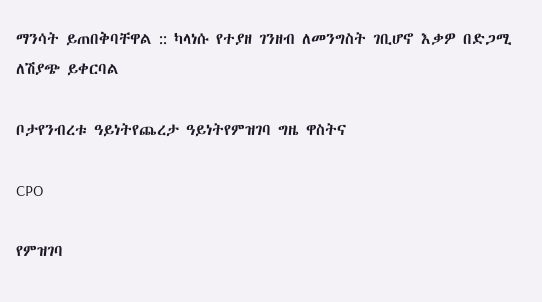ማንሳት ይጠበቅባቸዋል :: ካላነሱ የተያዘ ገንዘብ ለመንግስት ገቢሆኖ እቃዎ በድጋሚ ለሽያጭ ይቀርባል

ቦታየንብረቱ ዓይነትየጨረታ ዓይነትየምዝገባ ግዜ ዋስትና

CPO

የምዝገባ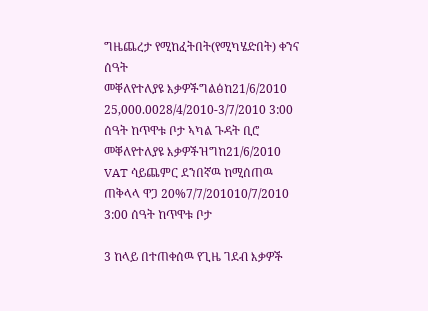ግዜጨረታ የሚከፈትበት(የሚካሄድበት) ቀንና ሰዓት
መቐለየተለያዩ እቃዎችግልፅከ21/6/2010 25,000.0028/4/2010-3/7/2010 3:00 ሰዓት ከጥዋቱ ቦታ ኣካል ጉዳት ቢሮ
መቐለየተለያዩ እቃዎችዝግከ21/6/2010 VAT ሳይጨምር ደንበኛዉ ከሚሰጠዉ ጠቅላላ ዋጋ 20%7/7/201010/7/2010 3:00 ሰዓት ከጥዋቱ ቦታ

3 ከላይ በተጠቀሰዉ የጊዜ ገደብ እቃዎች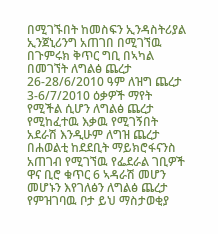በሚገኙበት ከመስፍን ኢንዳስትሪያል ኢንጀኒሪንግ አጠገበ በሚገኘዉ በጉምሩክ ቅጥር ግቢ በኣካል በመገኘት ለግልፅ ጨረታ 26-28/6/2010 ዓም ለዝግ ጨረታ 3-6/7/2010 ዕቃዎች ማየት የሚችል ሲሆን ለግልፅ ጨረታ የሚከፈተዉ እቃዉ የሚገኝበት አደራሽ እንዲሁም ለግዝ ጨረታ በሐወልቲ ከደደቢት ማይክሮፋናንስ አጠገብ የሚገኘዉ የፌደራል ገቢዎች ዋና ቢሮ ቁጥር 6 ኣዳራሽ መሆን መሆኑን እየገለፅን ለግልፅ ጨረታ የምዝገባዉ ቦታ ይህ ማስታወቂያ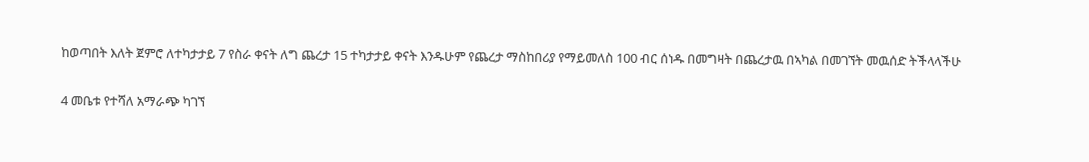ከወጣበት እለት ጀምሮ ለተካታታይ 7 የስራ ቀናት ለግ ጨረታ 15 ተካታታይ ቀናት እንዱሁም የጨረታ ማስከበሪያ የማይመለስ 100 ብር ሰነዱ በመግዛት በጨረታዉ በኣካል በመገኘት መዉሰድ ትችላላችሁ

4 መቤቱ የተሻለ አማራጭ ካገኘ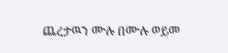ጨረታዉን ሙሉ በሙሉ ወይመ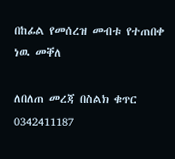በከፊል የመሰረዝ መብቱ የተጠበቀ ነዉ መቐለ

ለበለጠ መረጃ በስልክ ቁጥር 0342411187